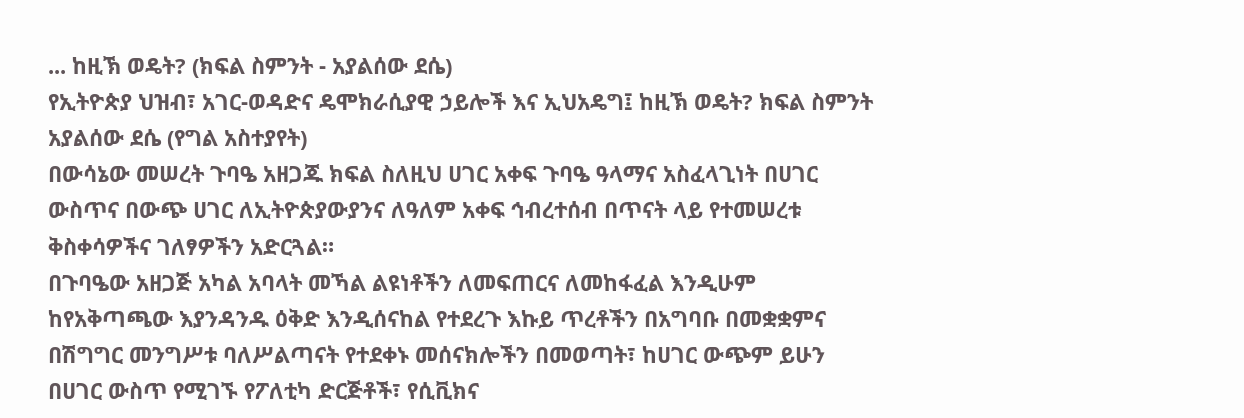... ከዚኽ ወዴት? (ክፍል ስምንት - አያልሰው ደሴ)
የኢትዮጵያ ህዝብ፣ አገር-ወዳድና ዴሞክራሲያዊ ኃይሎች እና ኢህአዴግ፤ ከዚኽ ወዴት? ክፍል ስምንት
አያልሰው ደሴ (የግል አስተያየት)
በውሳኔው መሠረት ጉባዔ አዘጋጁ ክፍል ስለዚህ ሀገር አቀፍ ጉባዔ ዓላማና አስፈላጊነት በሀገር ውስጥና በውጭ ሀገር ለኢትዮጵያውያንና ለዓለም አቀፍ ኅብረተሰብ በጥናት ላይ የተመሠረቱ ቅስቀሳዎችና ገለፃዎችን አድርጓል።
በጉባዔው አዘጋጅ አካል አባላት መኻል ልዩነቶችን ለመፍጠርና ለመከፋፈል እንዲሁም ከየአቅጣጫው እያንዳንዱ ዕቅድ እንዲሰናከል የተደረጉ እኩይ ጥረቶችን በአግባቡ በመቋቋምና በሽግግር መንግሥቱ ባለሥልጣናት የተደቀኑ መሰናክሎችን በመወጣት፣ ከሀገር ውጭም ይሁን በሀገር ውስጥ የሚገኙ የፖለቲካ ድርጅቶች፣ የሲቪክና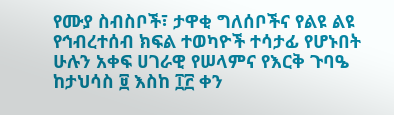የሙያ ስብስቦች፣ ታዋቂ ግለሰቦችና የልዩ ልዩ የኅብረተሰብ ክፍል ተወካዮች ተሳታፊ የሆኑበት ሁሉን አቀፍ ሀገራዊ የሠላምና የእርቅ ጉባዔ ከታህሳስ ፱ እስከ ፲፫ ቀን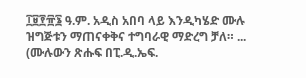፲፱፻፹፮ ዓ.ም. አዲስ አበባ ላይ እንዲካሄድ ሙሉ ዝግጅቱን ማጠናቀቅና ተግባራዊ ማድረግ ቻለ። ... (ሙሉውን ጽሑፍ በፒ.ዲ.ኤፍ.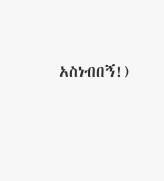አስነብበኝ!)